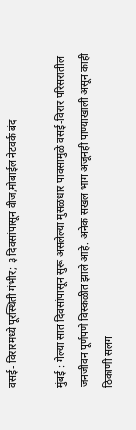वसई- विरारमध्ये पूरस्थिती गंभीर; ३ दिवसांपासून वीज,मोबाईल नेटवर्क बंद

मुंबई : गेल्या सात दिवसांपासून सुरू असलेल्या मुसळधार पावसामुळे वसई-विरार परिसरातील जनजीवन पूर्णपणे विस्कळीत झाले आहे. अनेक सखल भाग अजूनही पाण्याखाली असून काही ठिकाणी सलग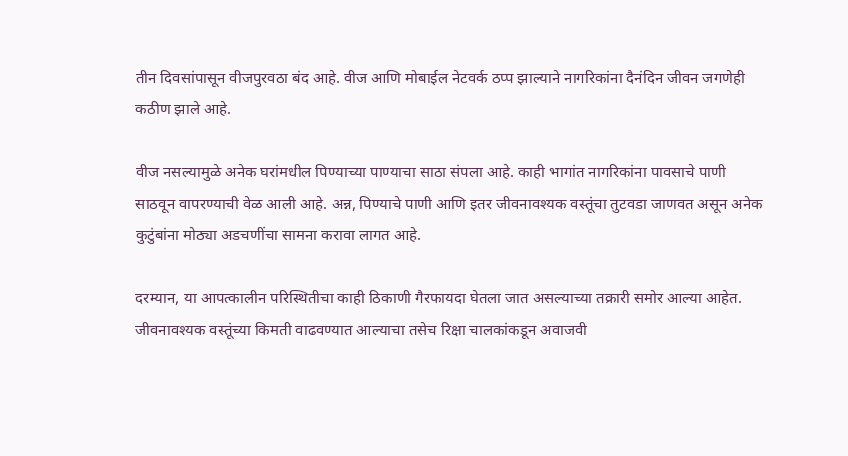तीन दिवसांपासून वीजपुरवठा बंद आहे. वीज आणि मोबाईल नेटवर्क ठप्प झाल्याने नागरिकांना दैनंदिन जीवन जगणेही कठीण झाले आहे.

वीज नसल्यामुळे अनेक घरांमधील पिण्याच्या पाण्याचा साठा संपला आहे. काही भागांत नागरिकांना पावसाचे पाणी साठवून वापरण्याची वेळ आली आहे. अन्न, पिण्याचे पाणी आणि इतर जीवनावश्यक वस्तूंचा तुटवडा जाणवत असून अनेक कुटुंबांना मोठ्या अडचणींचा सामना करावा लागत आहे.

दरम्यान, या आपत्कालीन परिस्थितीचा काही ठिकाणी गैरफायदा घेतला जात असल्याच्या तक्रारी समोर आल्या आहेत. जीवनावश्यक वस्तूंच्या किमती वाढवण्यात आल्याचा तसेच रिक्षा चालकांकडून अवाजवी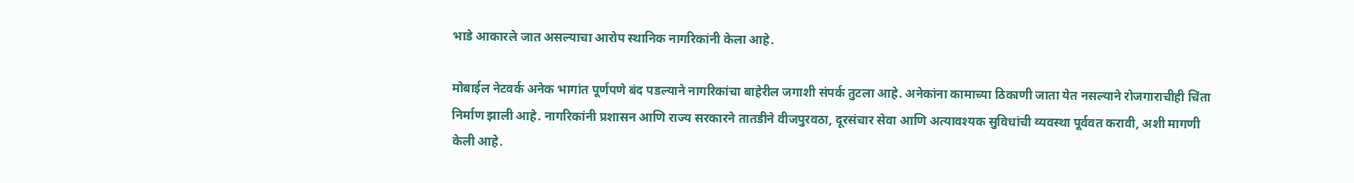भाडे आकारले जात असल्याचा आरोप स्थानिक नागरिकांनी केला आहे.

मोबाईल नेटवर्क अनेक भागांत पूर्णपणे बंद पडल्याने नागरिकांचा बाहेरील जगाशी संपर्क तुटला आहे. अनेकांना कामाच्या ठिकाणी जाता येत नसल्याने रोजगाराचीही चिंता निर्माण झाली आहे. नागरिकांनी प्रशासन आणि राज्य सरकारने तातडीने वीजपुरवठा, दूरसंचार सेवा आणि अत्यावश्यक सुविधांची व्यवस्था पूर्ववत करावी, अशी मागणी केली आहे.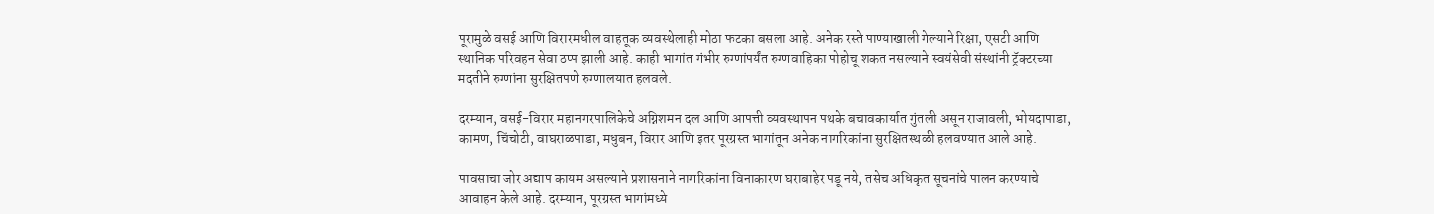पूरामुळे वसई आणि विरारमधील वाहतूक व्यवस्थेलाही मोठा फटका बसला आहे. अनेक रस्ते पाण्याखाली गेल्याने रिक्षा, एसटी आणि स्थानिक परिवहन सेवा ठप्प झाली आहे. काही भागांत गंभीर रुग्णांपर्यंत रुग्णवाहिका पोहोचू शकत नसल्याने स्वयंसेवी संस्थांनी ट्रॅक्टरच्या मदतीने रुग्णांना सुरक्षितपणे रुग्णालयात हलवले.

दरम्यान, वसई-विरार महानगरपालिकेचे अग्निशमन दल आणि आपत्ती व्यवस्थापन पथके बचावकार्यात गुंतली असून राजावली, भोयदापाडा, कामण, चिंचोटी, वाघराळपाडा, मधुबन, विरार आणि इतर पूरग्रस्त भागांतून अनेक नागरिकांना सुरक्षितस्थळी हलवण्यात आले आहे.

पावसाचा जोर अद्याप कायम असल्याने प्रशासनाने नागरिकांना विनाकारण घराबाहेर पडू नये, तसेच अधिकृत सूचनांचे पालन करण्याचे आवाहन केले आहे. दरम्यान, पूरग्रस्त भागांमध्ये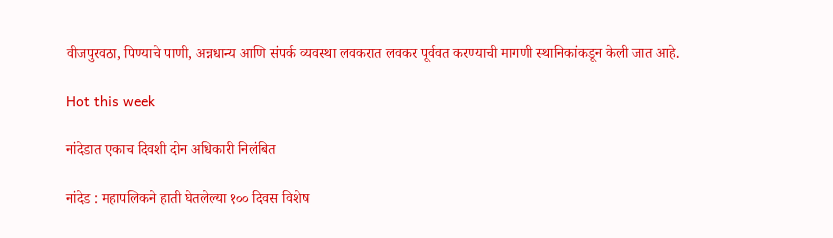वीजपुरवठा, पिण्याचे पाणी, अन्नधान्य आणि संपर्क व्यवस्था लवकरात लवकर पूर्ववत करण्याची मागणी स्थानिकांकडून केली जात आहे.

Hot this week

नांदेडात एकाच दिवशी दोन अधिकारी निलंबित

नांदेड : महापलिकने हाती घेतलेल्या १०० दिवस विशेष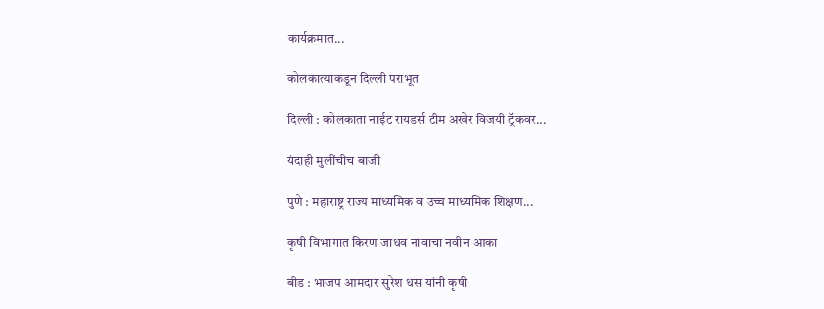कार्यक्रमात...

कोलकात्याकडून दिल्ली पराभूत

दिल्ली : कोलकाता नाईट रायडर्स टीम अखेर विजयी ट्रॅकवर...

यंदाही मुलींचीच बाजी

पुणे : महाराष्ट्र राज्य माध्यमिक व उच्च माध्यमिक शिक्षण...

कृषी विभागात किरण जाधव नावाचा नवीन आका

बीड : भाजप आमदार सुरेश धस यांनी कृषी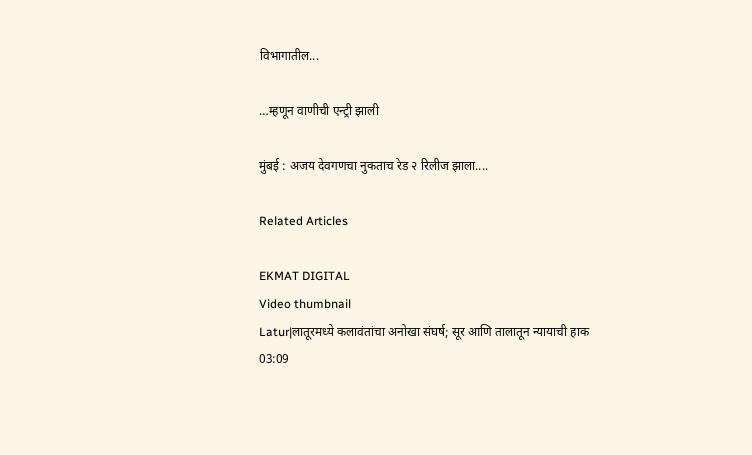विभागातील...

…म्हणून वाणीची एन्ट्री झाली

मुंबई : अजय देवगणचा नुकताच रेड २ रिलीज झाला....

Related Articles

EKMAT DIGITAL
Video thumbnail
Latur|लातूरमध्ये कलावंतांचा अनोखा संघर्ष; सूर आणि तालातून न्यायाची हाक
03:09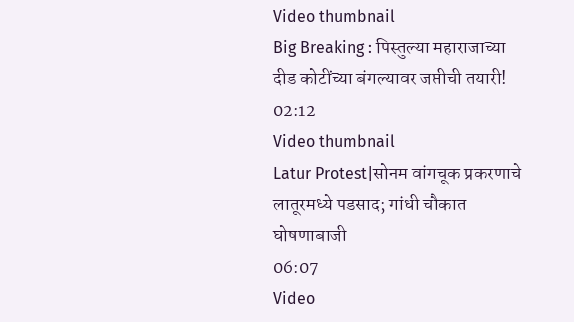Video thumbnail
Big Breaking : पिस्तुल्या महाराजाच्या दीड कोटींच्या बंगल्यावर जप्तीची तयारी!
02:12
Video thumbnail
Latur Protest|सोनम वांगचूक प्रकरणाचे लातूरमध्ये पडसाद; गांधी चौकात घोषणाबाजी
06:07
Video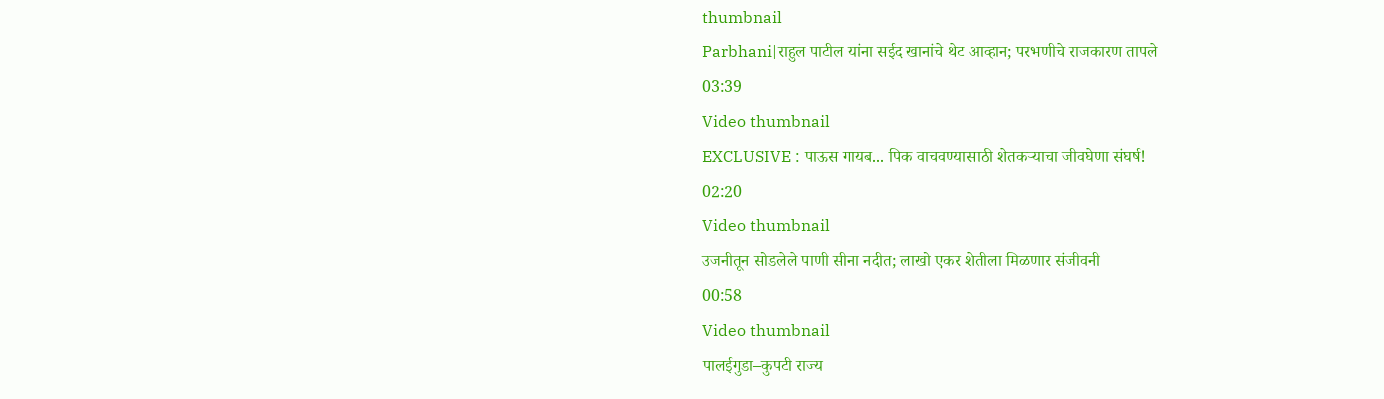thumbnail
Parbhani|राहुल पाटील यांना सईद खानांचे थेट आव्हान; परभणीचे राजकारण तापले
03:39
Video thumbnail
EXCLUSIVE : पाऊस गायब... पिक वाचवण्यासाठी शेतकऱ्याचा जीवघेणा संघर्ष!
02:20
Video thumbnail
उजनीतून सोडलेले पाणी सीना नदीत; लाखो एकर शेतीला मिळणार संजीवनी
00:58
Video thumbnail
पालईगुडा–कुपटी राज्य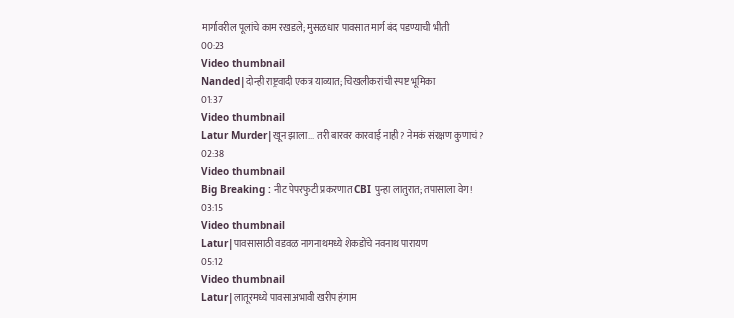मार्गावरील पूलांचे काम रखडले; मुसळधार पावसात मार्ग बंद पडण्याची भीती
00:23
Video thumbnail
Nanded|दोन्ही राष्ट्रवादी एकत्र याव्यात; चिखलीकरांची स्पष्ट भूमिका
01:37
Video thumbnail
Latur Murder|खून झाला... तरी बारवर कारवाई नाही? नेमकं संरक्षण कुणाचं?
02:38
Video thumbnail
Big Breaking : नीट पेपरफुटी प्रकरणात CBI पुन्हा लातुरात; तपासाला वेग!
03:15
Video thumbnail
Latur|पावसासाठी वडवळ नागनाथमध्ये शेकडोंचे नवनाथ पारायण
05:12
Video thumbnail
Latur|लातूरमध्ये पावसाअभावी खरीप हंगाम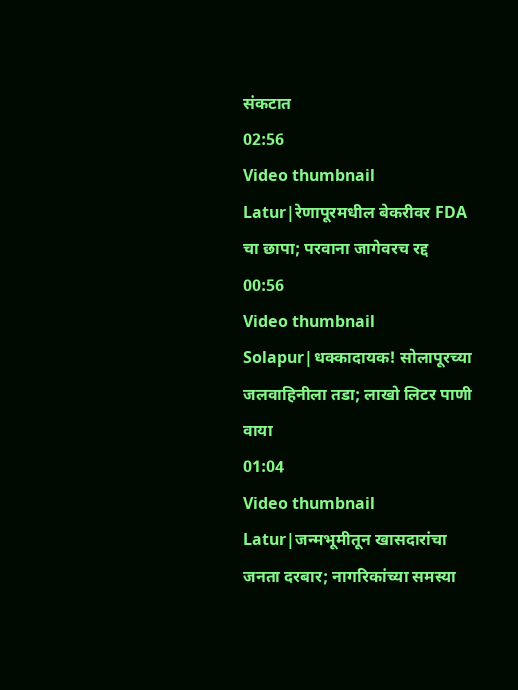संकटात
02:56
Video thumbnail
Latur|रेणापूरमधील बेकरीवर FDA चा छापा; परवाना जागेवरच रद्द
00:56
Video thumbnail
Solapur|धक्कादायक! सोलापूरच्या जलवाहिनीला तडा; लाखो लिटर पाणी वाया
01:04
Video thumbnail
Latur|जन्मभूमीतून खासदारांचा जनता दरबार; नागरिकांच्या समस्या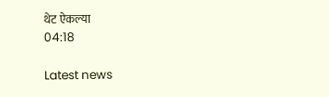थेट ऐकल्या
04:18

Latest news